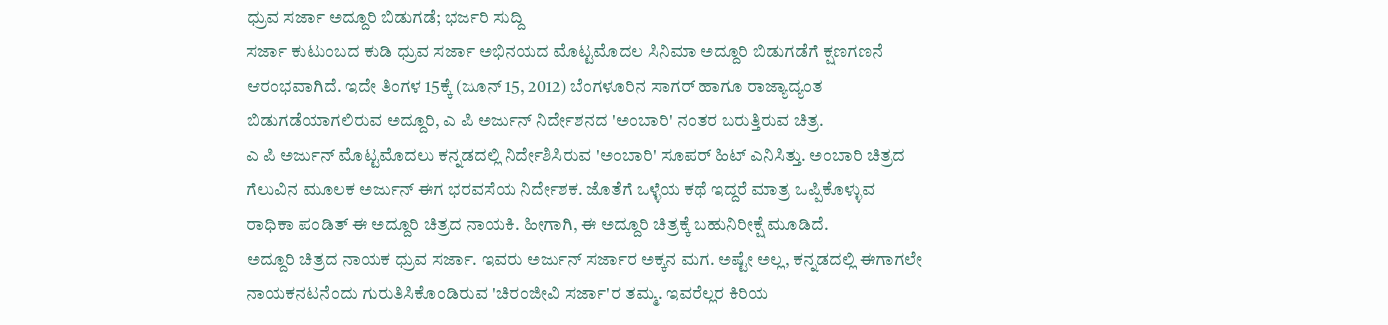ಧ್ರುವ ಸರ್ಜಾ ಅದ್ದೂರಿ ಬಿಡುಗಡೆ; ಭರ್ಜರಿ ಸುದ್ದಿ
ಸರ್ಜಾ ಕುಟುಂಬದ ಕುಡಿ ಧ್ರುವ ಸರ್ಜಾ ಅಭಿನಯದ ಮೊಟ್ಟಮೊದಲ ಸಿನಿಮಾ ಅದ್ದೂರಿ ಬಿಡುಗಡೆಗೆ ಕ್ಷಣಗಣನೆ ಆರಂಭವಾಗಿದೆ. ಇದೇ ತಿಂಗಳ 15ಕ್ಕೆ (ಜೂನ್ 15, 2012) ಬೆಂಗಳೂರಿನ ಸಾಗರ್ ಹಾಗೂ ರಾಜ್ಯಾದ್ಯಂತ ಬಿಡುಗಡೆಯಾಗಲಿರುವ ಅದ್ದೂರಿ, ಎ ಪಿ ಅರ್ಜುನ್ ನಿರ್ದೇಶನದ 'ಅಂಬಾರಿ' ನಂತರ ಬರುತ್ತಿರುವ ಚಿತ್ರ.
ಎ ಪಿ ಅರ್ಜುನ್ ಮೊಟ್ಟಮೊದಲು ಕನ್ನಡದಲ್ಲಿ ನಿರ್ದೇಶಿಸಿರುವ 'ಅಂಬಾರಿ' ಸೂಪರ್ ಹಿಟ್ ಎನಿಸಿತ್ತು. ಅಂಬಾರಿ ಚಿತ್ರದ ಗೆಲುವಿನ ಮೂಲಕ ಅರ್ಜುನ್ ಈಗ ಭರವಸೆಯ ನಿರ್ದೇಶಕ. ಜೊತೆಗೆ ಒಳ್ಳೆಯ ಕಥೆ ಇದ್ದರೆ ಮಾತ್ರ ಒಪ್ಪಿಕೊಳ್ಳುವ ರಾಧಿಕಾ ಪಂಡಿತ್ ಈ ಅದ್ದೂರಿ ಚಿತ್ರದ ನಾಯಕಿ. ಹೀಗಾಗಿ, ಈ ಅದ್ದೂರಿ ಚಿತ್ರಕ್ಕೆ ಬಹುನಿರೀಕ್ಷೆ ಮೂಡಿದೆ.
ಅದ್ದೂರಿ ಚಿತ್ರದ ನಾಯಕ ಧ್ರುವ ಸರ್ಜಾ. ಇವರು ಅರ್ಜುನ್ ಸರ್ಜಾರ ಅಕ್ಕನ ಮಗ. ಅಷ್ಟೇ ಅಲ್ಲ, ಕನ್ನಡದಲ್ಲಿ ಈಗಾಗಲೇ ನಾಯಕನಟನೆಂದು ಗುರುತಿಸಿಕೊಂಡಿರುವ 'ಚಿರಂಜೀವಿ ಸರ್ಜಾ'ರ ತಮ್ಮ. ಇವರೆಲ್ಲರ ಕಿರಿಯ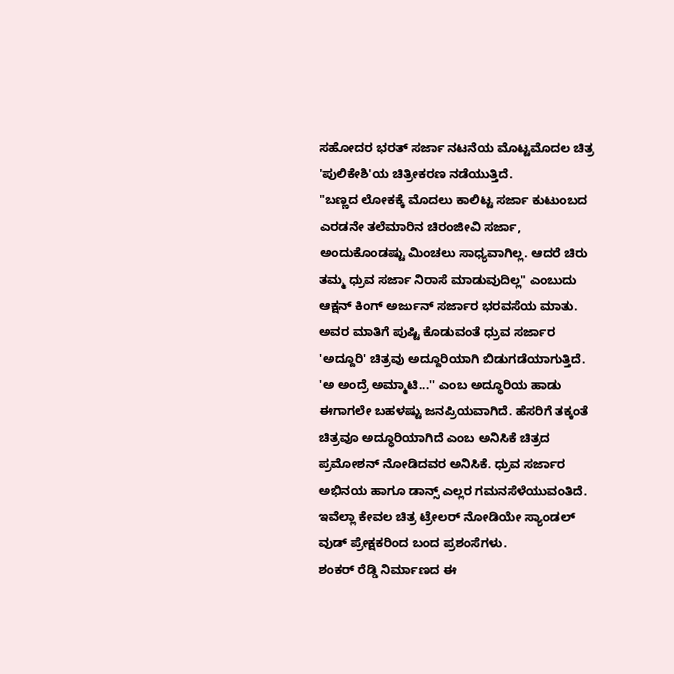ಸಹೋದರ ಭರತ್ ಸರ್ಜಾ ನಟನೆಯ ಮೊಟ್ಟಮೊದಲ ಚಿತ್ರ 'ಪುಲಿಕೇಶಿ'ಯ ಚಿತ್ರೀಕರಣ ನಡೆಯುತ್ತಿದೆ.
"ಬಣ್ಣದ ಲೋಕಕ್ಕೆ ಮೊದಲು ಕಾಲಿಟ್ಟ ಸರ್ಜಾ ಕುಟುಂಬದ ಎರಡನೇ ತಲೆಮಾರಿನ ಚಿರಂಜೀವಿ ಸರ್ಜಾ, ಅಂದುಕೊಂಡಷ್ಟು ಮಿಂಚಲು ಸಾಧ್ಯವಾಗಿಲ್ಲ. ಆದರೆ ಚಿರು ತಮ್ಮ ಧ್ರುವ ಸರ್ಜಾ ನಿರಾಸೆ ಮಾಡುವುದಿಲ್ಲ" ಎಂಬುದು ಆಕ್ಷನ್ ಕಿಂಗ್ ಅರ್ಜುನ್ ಸರ್ಜಾರ ಭರವಸೆಯ ಮಾತು. ಅವರ ಮಾತಿಗೆ ಪುಷ್ಟಿ ಕೊಡುವಂತೆ ಧ್ರುವ ಸರ್ಜಾರ 'ಅದ್ದೂರಿ' ಚಿತ್ರವು ಅದ್ದೂರಿಯಾಗಿ ಬಿಡುಗಡೆಯಾಗುತ್ತಿದೆ.
'ಅ ಅಂದ್ರೆ ಅಮ್ಮಾಟಿ...'' ಎಂಬ ಅದ್ಧೂರಿಯ ಹಾಡು ಈಗಾಗಲೇ ಬಹಳಷ್ಟು ಜನಪ್ರಿಯವಾಗಿದೆ. ಹೆಸರಿಗೆ ತಕ್ಕಂತೆ ಚಿತ್ರವೂ ಅದ್ಧೂರಿಯಾಗಿದೆ ಎಂಬ ಅನಿಸಿಕೆ ಚಿತ್ರದ ಪ್ರಮೋಶನ್ ನೋಡಿದವರ ಅನಿಸಿಕೆ. ಧ್ರುವ ಸರ್ಜಾರ ಅಭಿನಯ ಹಾಗೂ ಡಾನ್ಸ್ ಎಲ್ಲರ ಗಮನಸೆಳೆಯುವಂತಿದೆ. ಇವೆಲ್ಲಾ ಕೇವಲ ಚಿತ್ರ ಟ್ರೇಲರ್ ನೋಡಿಯೇ ಸ್ಯಾಂಡಲ್ ವುಡ್ ಪ್ರೇಕ್ಷಕರಿಂದ ಬಂದ ಪ್ರಶಂಸೆಗಳು.
ಶಂಕರ್ ರೆಡ್ಡಿ ನಿರ್ಮಾಣದ ಈ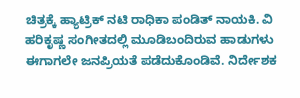ಚಿತ್ರಕ್ಕೆ ಹ್ಯಾಟ್ರಿಕ್ ನಟಿ ರಾಧಿಕಾ ಪಂಡಿತ್ ನಾಯಕಿ. ವಿ ಹರಿಕೃಷ್ಣ ಸಂಗೀತದಲ್ಲಿ ಮೂಡಿಬಂದಿರುವ ಹಾಡುಗಳು ಈಗಾಗಲೇ ಜನಪ್ರಿಯತೆ ಪಡೆದುಕೊಂಡಿವೆ. ನಿರ್ದೇಶಕ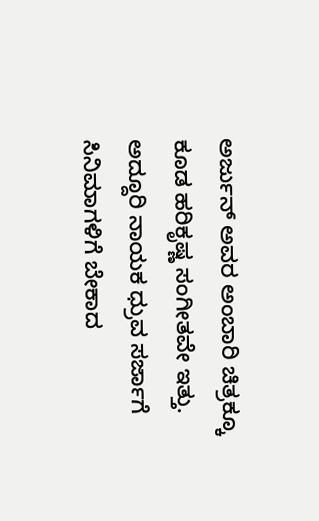ಅರ್ಜುನ್ ಅವರ ಅಂಬಾರಿ ಚಿತ್ರಕ್ಕೂ ಕೂಡ ಹರಿಕೃಷ್ಣ ಸಂಗೀತವೇ ಇತ್ತು.
ಅದ್ದೂರಿ ನಾಯಕ ಧ್ರುವ ಸರ್ಜಾಗೆ ಸಿನಿಮಾಗಳಿಗೆ ಬೇಕಾದ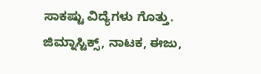ಸಾಕಷ್ಟು ವಿದ್ಯೆಗಳು ಗೊತ್ತು. ಜಿಮ್ನಾಸ್ಟಿಕ್ಸ್, ನಾಟಕ, ಈಜು,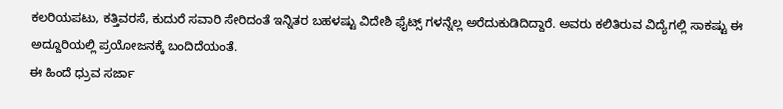ಕಲರಿಯಪಟು, ಕತ್ತಿವರಸೆ, ಕುದುರೆ ಸವಾರಿ ಸೇರಿದಂತೆ ಇನ್ನಿತರ ಬಹಳಷ್ಟು ವಿದೇಶಿ ಫೈಟ್ಸ್ ಗಳನ್ನೆಲ್ಲ ಅರೆದುಕುಡಿದಿದ್ದಾರೆ. ಅವರು ಕಲಿತಿರುವ ವಿದ್ಯೆಗಲ್ಲಿ ಸಾಕಷ್ಟು ಈ ಅದ್ದೂರಿಯಲ್ಲಿ ಪ್ರಯೋಜನಕ್ಕೆ ಬಂದಿದೆಯಂತೆ.
ಈ ಹಿಂದೆ ಧ್ರುವ ಸರ್ಜಾ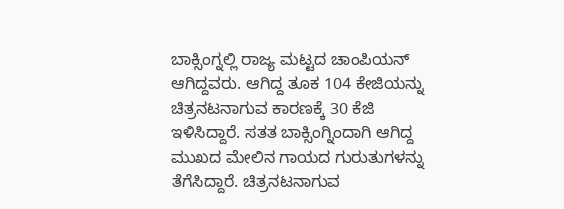ಬಾಕ್ಸಿಂಗ್ನಲ್ಲಿ ರಾಜ್ಯ ಮಟ್ಟದ ಚಾಂಪಿಯನ್ ಆಗಿದ್ದವರು. ಆಗಿದ್ದ ತೂಕ 104 ಕೇಜಿಯನ್ನು ಚಿತ್ರನಟನಾಗುವ ಕಾರಣಕ್ಕೆ 30 ಕೆಜಿ ಇಳಿಸಿದ್ದಾರೆ. ಸತತ ಬಾಕ್ಸಿಂಗ್ನಿಂದಾಗಿ ಆಗಿದ್ದ ಮುಖದ ಮೇಲಿನ ಗಾಯದ ಗುರುತುಗಳನ್ನು ತೆಗೆಸಿದ್ದಾರೆ. ಚಿತ್ರನಟನಾಗುವ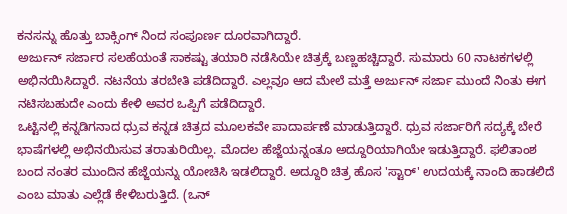ಕನಸನ್ನು ಹೊತ್ತು ಬಾಕ್ಸಿಂಗ್ ನಿಂದ ಸಂಪೂರ್ಣ ದೂರವಾಗಿದ್ದಾರೆ.
ಅರ್ಜುನ್ ಸರ್ಜಾರ ಸಲಹೆಯಂತೆ ಸಾಕಷ್ಟು ತಯಾರಿ ನಡೆಸಿಯೇ ಚಿತ್ರಕ್ಕೆ ಬಣ್ಣಹಚ್ಚಿದ್ದಾರೆ. ಸುಮಾರು 60 ನಾಟಕಗಳಲ್ಲಿ ಅಭಿನಯಿಸಿದ್ದಾರೆ. ನಟನೆಯ ತರಬೇತಿ ಪಡೆದಿದ್ದಾರೆ. ಎಲ್ಲವೂ ಆದ ಮೇಲೆ ಮತ್ತೆ ಅರ್ಜುನ್ ಸರ್ಜಾ ಮುಂದೆ ನಿಂತು ಈಗ ನಟಿಸಬಹುದೇ ಎಂದು ಕೇಳಿ ಅವರ ಒಪ್ಪಿಗೆ ಪಡೆದಿದ್ದಾರೆ.
ಒಟ್ಟಿನಲ್ಲಿ ಕನ್ನಡಿಗನಾದ ಧ್ರುವ ಕನ್ನಡ ಚಿತ್ರದ ಮೂಲಕವೇ ಪಾದಾರ್ಪಣೆ ಮಾಡುತ್ತಿದ್ದಾರೆ. ಧ್ರುವ ಸರ್ಜಾರಿಗೆ ಸದ್ಯಕ್ಕೆ ಬೇರೆ ಭಾಷೆಗಳಲ್ಲಿ ಅಭಿನಯಿಸುವ ತರಾತುರಿಯಿಲ್ಲ. ಮೊದಲ ಹೆಜ್ಜೆಯನ್ನಂತೂ ಅದ್ದೂರಿಯಾಗಿಯೇ ಇಡುತ್ತಿದ್ದಾರೆ. ಫಲಿತಾಂಶ ಬಂದ ನಂತರ ಮುಂದಿನ ಹೆಜ್ಜೆಯನ್ನು ಯೋಚಿಸಿ ಇಡಲಿದ್ದಾರೆ. ಅದ್ದೂರಿ ಚಿತ್ರ ಹೊಸ 'ಸ್ಟಾರ್' ಉದಯಕ್ಕೆ ನಾಂದಿ ಹಾಡಲಿದೆ ಎಂಬ ಮಾತು ಎಲ್ಲೆಡೆ ಕೇಳಿಬರುತ್ತಿದೆ. (ಒನ್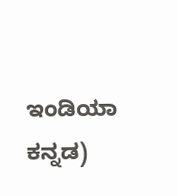ಇಂಡಿಯಾ ಕನ್ನಡ)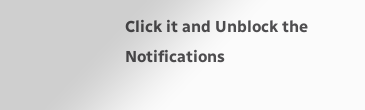Click it and Unblock the Notifications